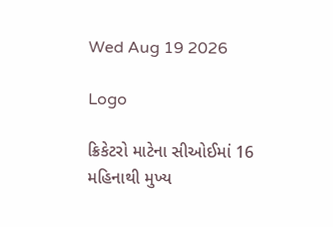Wed Aug 19 2026

Logo

ક્રિકેટરો માટેના સીઓઈમાં 16 મહિનાથી મુખ્ય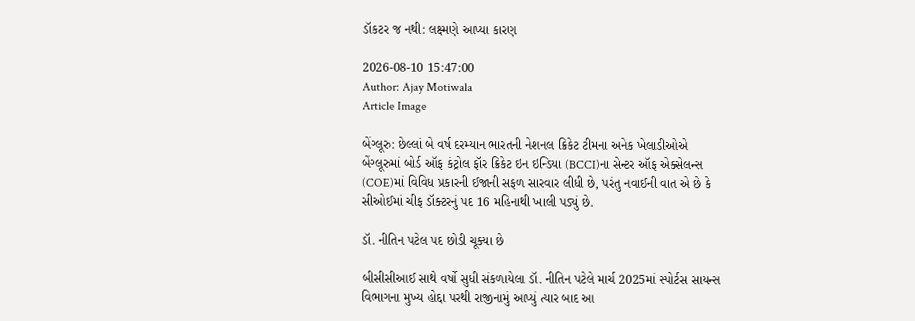ડૉકટર જ નથી: લક્ષ્મણે આપ્યા કારણ

2026-08-10 15:47:00
Author: Ajay Motiwala
Article Image

બેંગ્લૂરુ: છેલ્લાં બે વર્ષ દરમ્યાન ભારતની નેશનલ ક્રિકેટ ટીમના અનેક ખેલાડીઓએ બેંગ્લૂરુમાં બોર્ડ ઑફ કંટ્રોલ ફૉર ક્રિકેટ ઇન ઇન્ડિયા (BCCI)ના સેન્ટર ઑફ એક્સેલન્સ (COE)માં વિવિધ પ્રકારની ઈજાની સફળ સારવાર લીધી છે, પરંતુ નવાઈની વાત એ છે કે સીઓઈમાં ચીફ ડૉક્ટરનું પદ 16 મહિનાથી ખાલી પડ્યું છે.

ડૉ. નીતિન પટેલ પદ છોડી ચૂક્યા છે

બીસીસીઆઈ સાથે વર્ષો સુધી સંકળાયેલા ડૉ. નીતિન પટેલે માર્ચ 2025માં સ્પોર્ટસ સાયન્સ વિભાગના મુખ્ય હોદ્દા પરથી રાજીનામું આપ્યું ત્યાર બાદ આ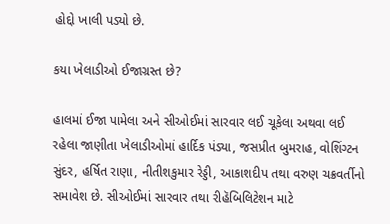હોદ્દો ખાલી પડ્યો છે.

કયા ખેલાડીઓ ઈજાગ્રસ્ત છે?

હાલમાં ઈજા પામેલા અને સીઓઈમાં સારવાર લઈ ચૂકેલા અથવા લઈ રહેલા જાણીતા ખેલાડીઓમાં હાર્દિક પંડ્યા, જસપ્રીત બુમરાહ, વોશિંગ્ટન સુંદર, હર્ષિત રાણા, નીતીશકુમાર રેડ્ડી, આકાશદીપ તથા વરુણ ચક્રવર્તીનો સમાવેશ છે. સીઓઈમાં સારવાર તથા રીહૅબિલિટેશન માટે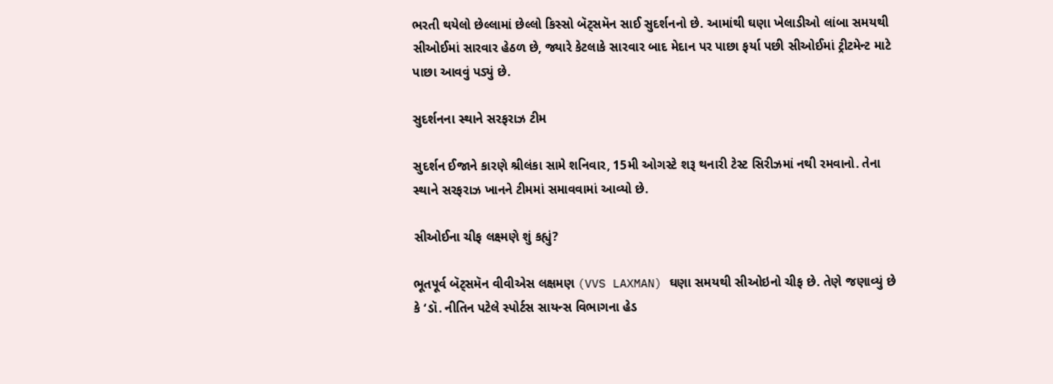ભરતી થયેલો છેલ્લામાં છેલ્લો કિસ્સો બૅટ્સમૅન સાઈ સુદર્શનનો છે. આમાંથી ઘણા ખેલાડીઓ લાંબા સમયથી સીઓઈમાં સારવાર હેઠળ છે, જ્યારે કેટલાકે સારવાર બાદ મેદાન પર પાછા ફર્યા પછી સીઓઈમાં ટ્રીટમેન્ટ માટે પાછા આવવું પડ્યું છે.

સુદર્શનના સ્થાને સરફરાઝ ટીમ

સુદર્શન ઈજાને કારણે શ્રીલંકા સામે શનિવાર, 15મી ઓગસ્ટે શરૂ થનારી ટેસ્ટ સિરીઝમાં નથી રમવાનો. તેના સ્થાને સરફરાઝ ખાનને ટીમમાં સમાવવામાં આવ્યો છે.

સીઓઈના ચીફ લક્ષ્મણે શું કહ્યું?

ભૂતપૂર્વ બૅટ્સમૅન વીવીએસ લક્ષમણ (VVS LAXMAN) ઘણા સમયથી સીઓઇનો ચીફ છે. તેણે જણાવ્યું છે કે ‘ડૉ. નીતિન પટેલે સ્પોર્ટસ સાયન્સ વિભાગના હેડ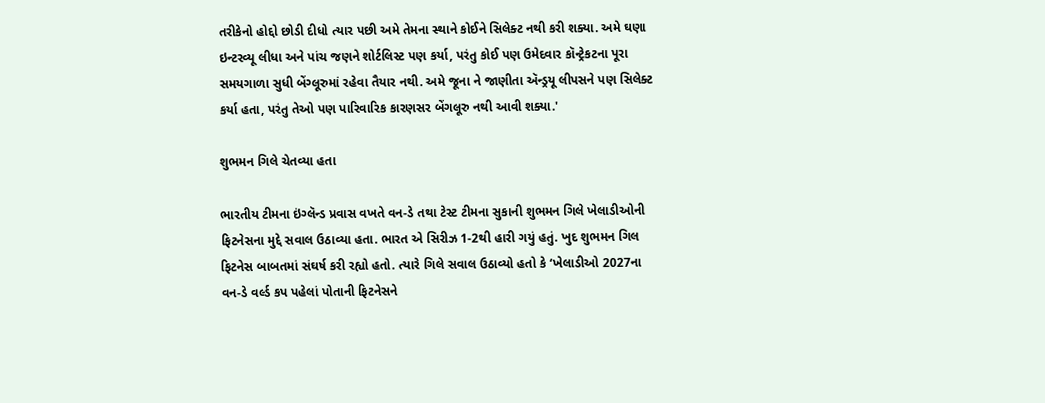તરીકેનો હોદ્દો છોડી દીધો ત્યાર પછી અમે તેમના સ્થાને કોઈને સિલેક્ટ નથી કરી શક્યા. અમે ઘણા ઇન્ટરવ્યૂ લીધા અને પાંચ જણને શોર્ટલિસ્ટ પણ કર્યા, પરંતુ કોઈ પણ ઉમેદવાર કૉન્ટ્રેકટના પૂરા સમયગાળા સુધી બેંગ્લૂરુમાં રહેવા તૈયાર નથી. અમે જૂના ને જાણીતા ઍન્ડ્રયૂ લીપસને પણ સિલેક્ટ કર્યા હતા, પરંતુ તેઓ પણ પારિવારિક કારણસર બેંગલૂરુ નથી આવી શક્યા.'

શુભમન ગિલે ચેતવ્યા હતા

ભારતીય ટીમના ઇંગ્લૅન્ડ પ્રવાસ વખતે વન-ડે તથા ટેસ્ટ ટીમના સુકાની શુભમન ગિલે ખેલાડીઓની ફિટનેસના મુદ્દે સવાલ ઉઠાવ્યા હતા. ભારત એ સિરીઝ 1-2થી હારી ગયું હતું. ખુદ શુભમન ગિલ ફિટનેસ બાબતમાં સંઘર્ષ કરી રહ્યો હતો. ત્યારે ગિલે સવાલ ઉઠાવ્યો હતો કે ‘ખેલાડીઓ 2027ના વન-ડે વર્લ્ડ કપ પહેલાં પોતાની ફિટનેસને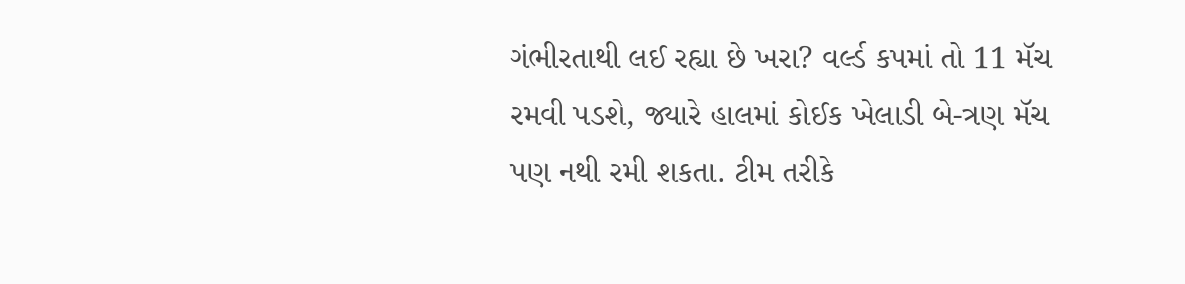ગંભીરતાથી લઈ રહ્યા છે ખરા? વર્લ્ડ કપમાં તો 11 મૅચ રમવી પડશે, જ્યારે હાલમાં કોઈક ખેલાડી બે-ત્રણ મૅચ પણ નથી રમી શકતા. ટીમ તરીકે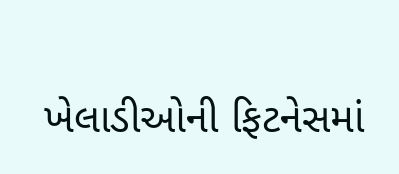ખેલાડીઓની ફિટનેસમાં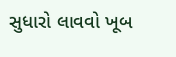સુધારો લાવવો ખૂબ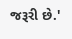જરૂરી છે.'